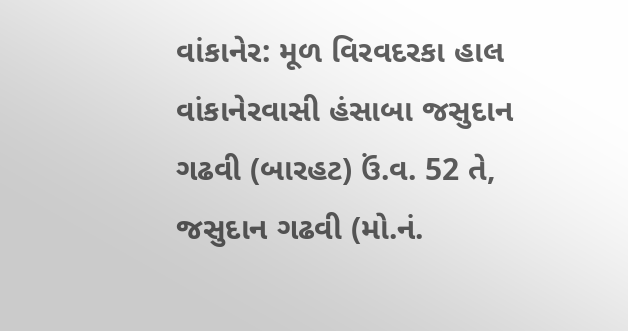વાંકાનેર: મૂળ વિરવદરકા હાલ વાંકાનેરવાસી હંસાબા જસુદાન ગઢવી (બારહટ) ઉં.વ. 52 તે, જસુદાન ગઢવી (મો.નં.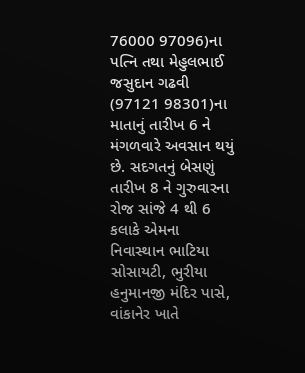76000 97096)ના પત્નિ તથા મેહુલભાઈ જસુદાન ગઢવી (97121 98301)ના માતાનું તારીખ 6 ને મંગળવારે અવસાન થયું છે. સદગતનું બેસણું તારીખ 8 ને ગુરુવારના રોજ સાંજે 4 થી 6 કલાકે એમના નિવાસ્થાન ભાટિયા સોસાયટી, ભુરીયા હનુમાનજી મંદિર પાસે, વાંકાનેર ખાતે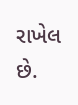રાખેલ છે.